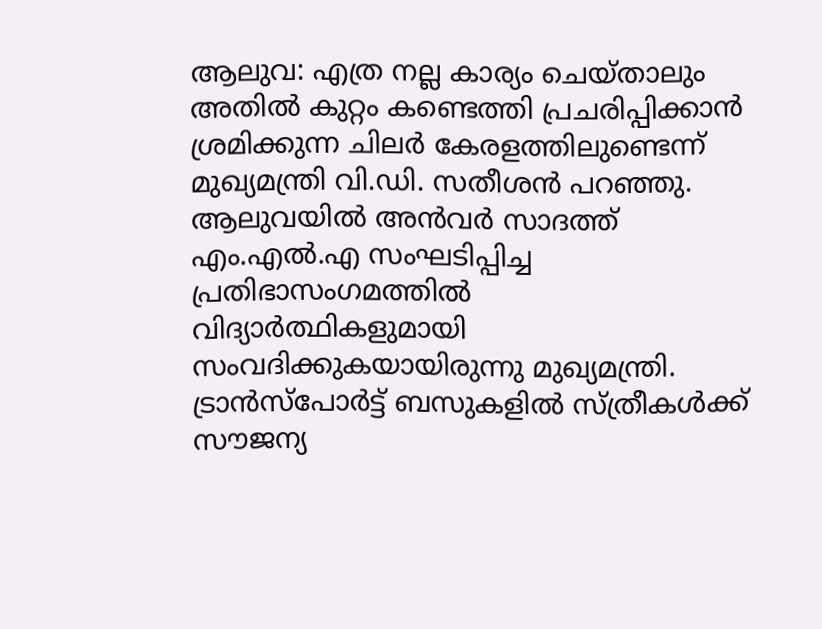ആലുവ: എത്ര നല്ല കാര്യം ചെയ്താലും അതിൽ കുറ്റം കണ്ടെത്തി പ്രചരിപ്പിക്കാൻ ശ്രമിക്കുന്ന ചിലർ കേരളത്തിലുണ്ടെന്ന് മുഖ്യമന്ത്രി വി.ഡി. സതീശൻ പറഞ്ഞു. ആലുവയിൽ അൻവർ സാദത്ത് എം.എൽ.എ സംഘടിപ്പിച്ച പ്രതിഭാസംഗമത്തിൽ വിദ്യാർത്ഥികളുമായി സംവദിക്കുകയായിരുന്നു മുഖ്യമന്ത്രി.
ട്രാൻസ്പോർട്ട് ബസുകളിൽ സ്ത്രീകൾക്ക് സൗജന്യ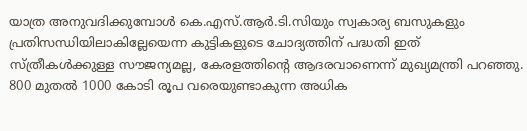യാത്ര അനുവദിക്കുമ്പോൾ കെ.എസ്.ആർ.ടി.സിയും സ്വകാര്യ ബസുകളും പ്രതിസന്ധിയിലാകില്ലേയെന്ന കുട്ടികളുടെ ചോദ്യത്തിന് പദ്ധതി ഇത് സ്ത്രീകൾക്കുള്ള സൗജന്യമല്ല, കേരളത്തിന്റെ ആദരവാണെന്ന് മുഖ്യമന്ത്രി പറഞ്ഞു. 800 മുതൽ 1000 കോടി രൂപ വരെയുണ്ടാകുന്ന അധിക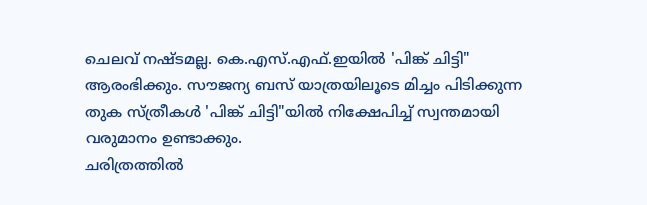ചെലവ് നഷ്ടമല്ല. കെ.എസ്.എഫ്.ഇയിൽ 'പിങ്ക് ചിട്ടി" ആരംഭിക്കും. സൗജന്യ ബസ് യാത്രയിലൂടെ മിച്ചം പിടിക്കുന്ന തുക സ്ത്രീകൾ 'പിങ്ക് ചിട്ടി"യിൽ നിക്ഷേപിച്ച് സ്വന്തമായി വരുമാനം ഉണ്ടാക്കും.
ചരിത്രത്തിൽ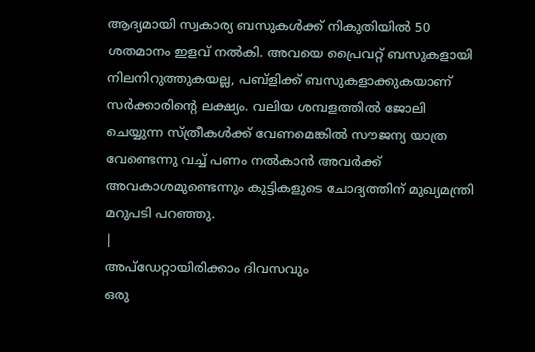ആദ്യമായി സ്വകാര്യ ബസുകൾക്ക് നികുതിയിൽ 50 ശതമാനം ഇളവ് നൽകി. അവയെ പ്രൈവറ്റ് ബസുകളായി നിലനിറുത്തുകയല്ല, പബ്ളിക്ക് ബസുകളാക്കുകയാണ് സർക്കാരിന്റെ ലക്ഷ്യം. വലിയ ശമ്പളത്തിൽ ജോലി ചെയ്യുന്ന സ്ത്രീകൾക്ക് വേണമെങ്കിൽ സൗജന്യ യാത്ര വേണ്ടെന്നു വച്ച് പണം നൽകാൻ അവർക്ക് അവകാശമുണ്ടെന്നും കുട്ടികളുടെ ചോദ്യത്തിന് മുഖ്യമന്ത്രി മറുപടി പറഞ്ഞു.
|
അപ്ഡേറ്റായിരിക്കാം ദിവസവും
ഒരു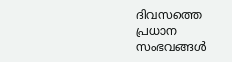ദിവസത്തെ പ്രധാന സംഭവങ്ങൾ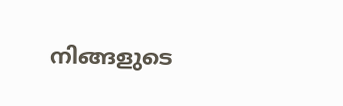നിങ്ങളുടെ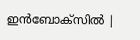ഇൻബോക്സിൽ |